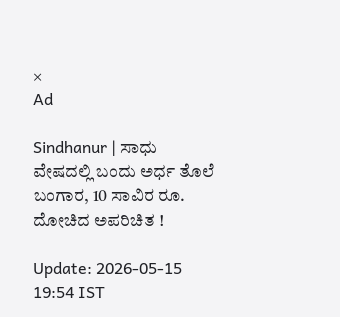×
Ad

Sindhanur | ಸಾಧು ವೇಷದಲ್ಲಿ ಬಂದು ಅರ್ಧ ತೊಲೆ ಬಂಗಾರ, 10 ಸಾವಿರ ರೂ. ದೋಚಿದ ಅಪರಿಚಿತ !

Update: 2026-05-15 19:54 IST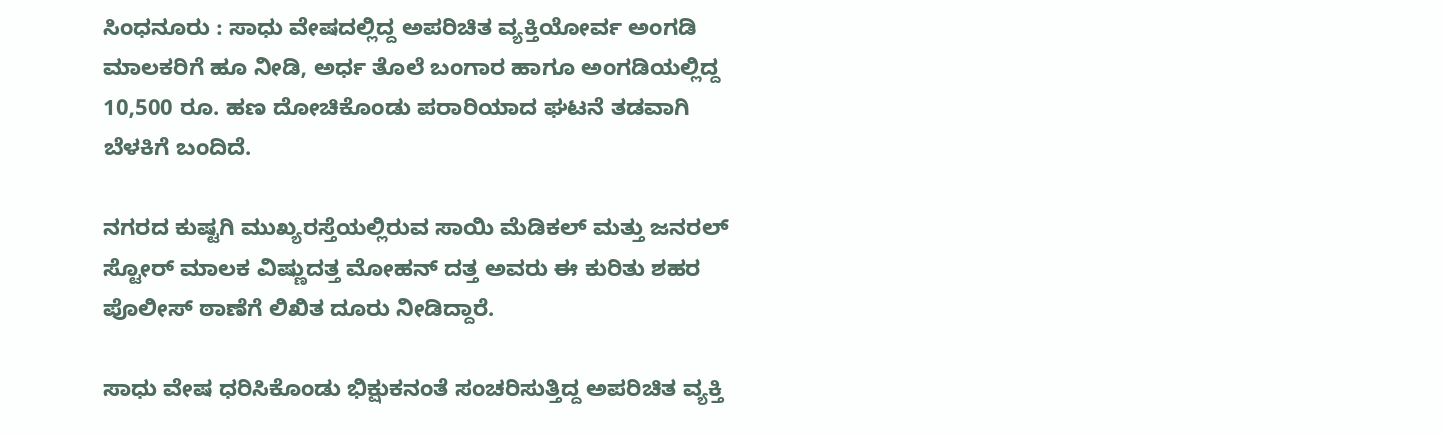ಸಿಂಧನೂರು : ಸಾಧು ವೇಷದಲ್ಲಿದ್ದ ಅಪರಿಚಿತ ವ್ಯಕ್ತಿಯೋರ್ವ ಅಂಗಡಿ ಮಾಲಕರಿಗೆ ಹೂ ನೀಡಿ, ಅರ್ಧ ತೊಲೆ ಬಂಗಾರ ಹಾಗೂ ಅಂಗಡಿಯಲ್ಲಿದ್ದ 10,500 ರೂ. ಹಣ ದೋಚಿಕೊಂಡು ಪರಾರಿಯಾದ ಘಟನೆ ತಡವಾಗಿ ಬೆಳಕಿಗೆ ಬಂದಿದೆ.

ನಗರದ ಕುಷ್ಟಗಿ ಮುಖ್ಯರಸ್ತೆಯಲ್ಲಿರುವ ಸಾಯಿ ಮೆಡಿಕಲ್ ಮತ್ತು ಜನರಲ್ ಸ್ಟೋರ್ ಮಾಲಕ ವಿಷ್ಣುದತ್ತ ಮೋಹನ್ ದತ್ತ ಅವರು ಈ ಕುರಿತು ಶಹರ ಪೊಲೀಸ್ ಠಾಣೆಗೆ ಲಿಖಿತ ದೂರು ನೀಡಿದ್ದಾರೆ.

ಸಾಧು ವೇಷ ಧರಿಸಿಕೊಂಡು ಭಿಕ್ಷುಕನಂತೆ ಸಂಚರಿಸುತ್ತಿದ್ದ ಅಪರಿಚಿತ ವ್ಯಕ್ತಿ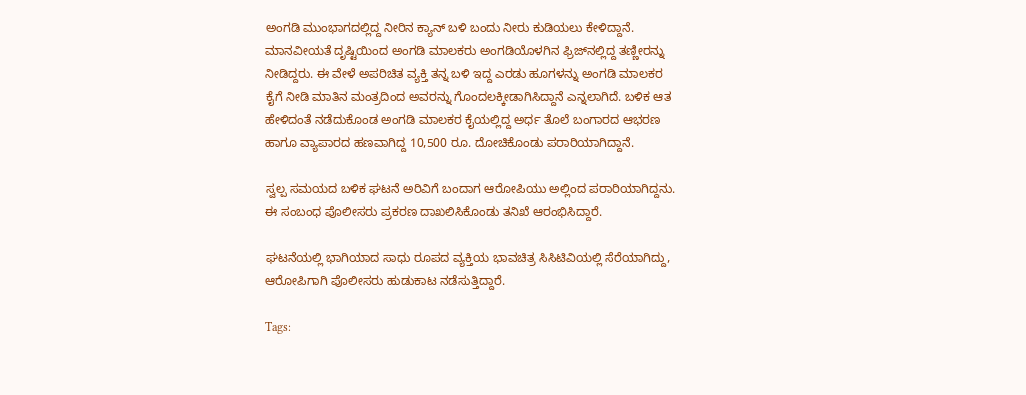ಅಂಗಡಿ ಮುಂಭಾಗದಲ್ಲಿದ್ದ ನೀರಿನ ಕ್ಯಾನ್ ಬಳಿ ಬಂದು ನೀರು ಕುಡಿಯಲು ಕೇಳಿದ್ದಾನೆ. ಮಾನವೀಯತೆ ದೃಷ್ಟಿಯಿಂದ ಅಂಗಡಿ ಮಾಲಕರು ಅಂಗಡಿಯೊಳಗಿನ ಫ್ರಿಜ್‌ನಲ್ಲಿದ್ದ ತಣ್ಣೀರನ್ನು ನೀಡಿದ್ದರು. ಈ ವೇಳೆ ಅಪರಿಚಿತ ವ್ಯಕ್ತಿ ತನ್ನ ಬಳಿ ಇದ್ದ ಎರಡು ಹೂಗಳನ್ನು ಅಂಗಡಿ ಮಾಲಕರ ಕೈಗೆ ನೀಡಿ ಮಾತಿನ ಮಂತ್ರದಿಂದ ಅವರನ್ನು ಗೊಂದಲಕ್ಕೀಡಾಗಿಸಿದ್ದಾನೆ ಎನ್ನಲಾಗಿದೆ. ಬಳಿಕ ಆತ ಹೇಳಿದಂತೆ ನಡೆದುಕೊಂಡ ಅಂಗಡಿ ಮಾಲಕರ ಕೈಯಲ್ಲಿದ್ದ ಅರ್ಧ ತೊಲೆ ಬಂಗಾರದ ಆಭರಣ ಹಾಗೂ ವ್ಯಾಪಾರದ ಹಣವಾಗಿದ್ದ 10,500 ರೂ. ದೋಚಿಕೊಂಡು ಪರಾರಿಯಾಗಿದ್ದಾನೆ.

ಸ್ವಲ್ಪ ಸಮಯದ ಬಳಿಕ ಘಟನೆ ಅರಿವಿಗೆ ಬಂದಾಗ ಆರೋಪಿಯು ಅಲ್ಲಿಂದ ಪರಾರಿಯಾಗಿದ್ದನು. ಈ ಸಂಬಂಧ ಪೊಲೀಸರು ಪ್ರಕರಣ ದಾಖಲಿಸಿಕೊಂಡು ತನಿಖೆ ಆರಂಭಿಸಿದ್ದಾರೆ.

ಘಟನೆಯಲ್ಲಿ ಭಾಗಿಯಾದ ಸಾಧು ರೂಪದ ವ್ಯಕ್ತಿಯ ಭಾವಚಿತ್ರ ಸಿಸಿಟಿವಿಯಲ್ಲಿ ಸೆರೆಯಾಗಿದ್ದು, ಆರೋಪಿಗಾಗಿ ಪೊಲೀಸರು ಹುಡುಕಾಟ ನಡೆಸುತ್ತಿದ್ದಾರೆ.

Tags: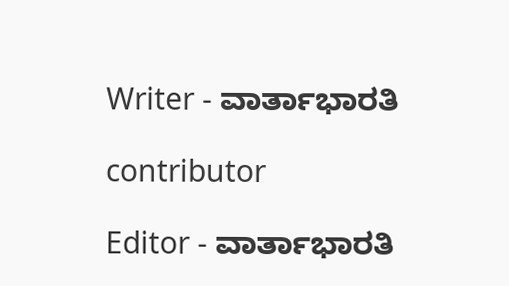Writer - ವಾರ್ತಾಭಾರತಿ

contributor

Editor - ವಾರ್ತಾಭಾರತಿ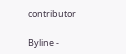contributor

Byline -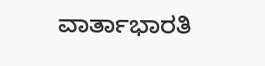ವಾರ್ತಾಭಾರತಿ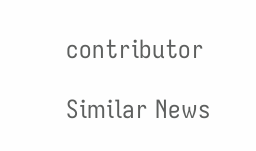contributor

Similar News